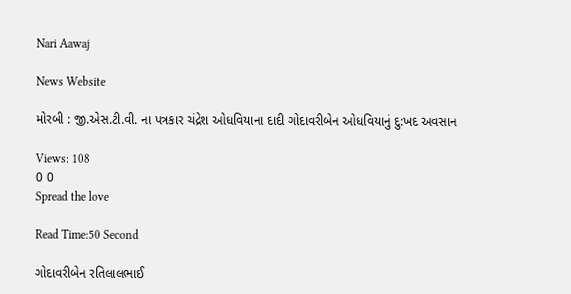Nari Aawaj

News Website

મોરબી : જી.એસ.ટી.વી. ના પત્રકાર ચંદ્રેશ ઓધવિયાના દાદી ગોદાવરીબેન ઓધવિયાનું દુ:ખદ અવસાન

Views: 108
0 0
Spread the love

Read Time:50 Second

ગોદાવરીબેન રતિલાલભાઈ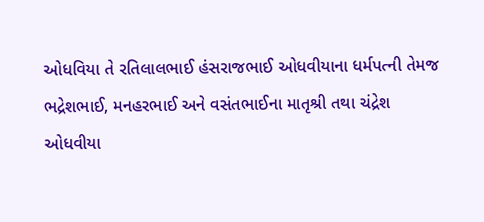ઓધવિયા તે રતિલાલભાઈ હંસરાજભાઈ ઓધવીયાના ધર્મપત્ની તેમજ ભદ્રેશભાઈ, મનહરભાઈ અને વસંતભાઈના માતૃશ્રી તથા ચંદ્રેશ ઓધવીયા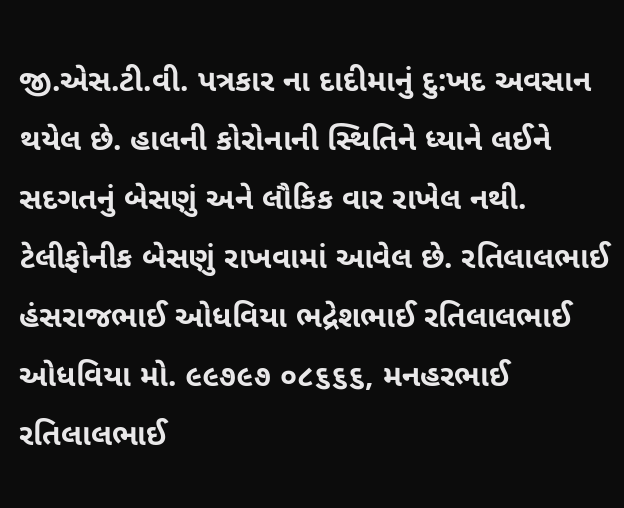જી.એસ.ટી.વી. પત્રકાર ના દાદીમાનું દુ:ખદ અવસાન થયેલ છે. હાલની કોરોનાની સ્થિતિને ધ્યાને લઈને સદગતનું બેસણું અને લૌકિક વાર રાખેલ નથી. ટેલીફોનીક બેસણું રાખવામાં આવેલ છે. રતિલાલભાઈ હંસરાજભાઈ ઓધવિયા ભદ્રેશભાઈ રતિલાલભાઈ ઓધવિયા મો. ૯૯૭૯૭ ૦૮૬૬૬, મનહરભાઈ રતિલાલભાઈ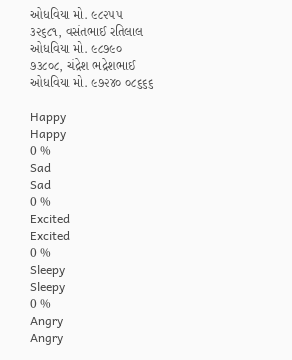ઓધવિયા મો. ૯૮૨૫૫ ૩૨૬૮૧, વસંતભાઈ રતિલાલ ઓધવિયા મો. ૯૮૭૯૦ ૭૩૮૦૮, ચંદ્રેશ ભદ્રેશભાઈ ઓધવિયા મો. ૯૭૨૪૦ ૦૮૬૬૬

Happy
Happy
0 %
Sad
Sad
0 %
Excited
Excited
0 %
Sleepy
Sleepy
0 %
Angry
Angry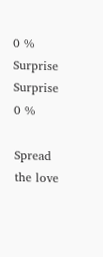0 %
Surprise
Surprise
0 %

Spread the love